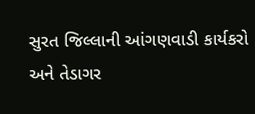સુરત જિલ્લાની આંગણવાડી કાર્યકરો અને તેડાગર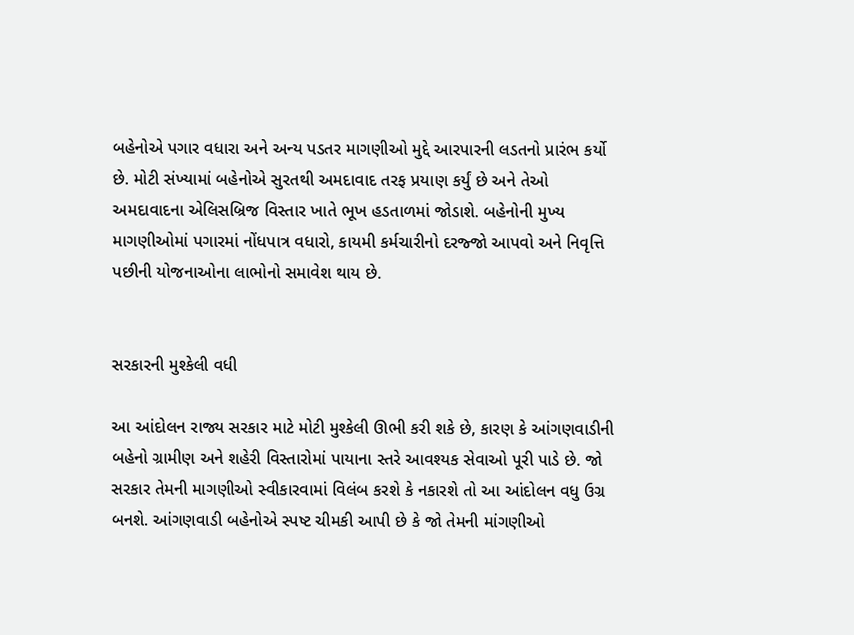બહેનોએ પગાર વધારા અને અન્ય પડતર માગણીઓ મુદ્દે આરપારની લડતનો પ્રારંભ કર્યો છે. મોટી સંખ્યામાં બહેનોએ સુરતથી અમદાવાદ તરફ પ્રયાણ કર્યું છે અને તેઓ અમદાવાદના એલિસબ્રિજ વિસ્તાર ખાતે ભૂખ હડતાળમાં જોડાશે. બહેનોની મુખ્ય માગણીઓમાં પગારમાં નોંધપાત્ર વધારો, કાયમી કર્મચારીનો દરજ્જો આપવો અને નિવૃત્તિ પછીની યોજનાઓના લાભોનો સમાવેશ થાય છે.


સરકારની મુશ્કેલી વધી

આ આંદોલન રાજ્ય સરકાર માટે મોટી મુશ્કેલી ઊભી કરી શકે છે, કારણ કે આંગણવાડીની બહેનો ગ્રામીણ અને શહેરી વિસ્તારોમાં પાયાના સ્તરે આવશ્યક સેવાઓ પૂરી પાડે છે. જો સરકાર તેમની માગણીઓ સ્વીકારવામાં વિલંબ કરશે કે નકારશે તો આ આંદોલન વધુ ઉગ્ર બનશે. આંગણવાડી બહેનોએ સ્પષ્ટ ચીમકી આપી છે કે જો તેમની માંગણીઓ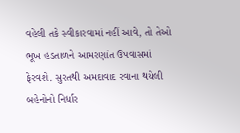વહેલી તકે સ્વીકારવામાં નહીં આવે, તો તેઓ ભૂખ હડતાળને આમરણાંત ઉપવાસમાં ફેરવશે. સુરતથી અમદાવાદ રવાના થયેલી બહેનોનો નિર્ધાર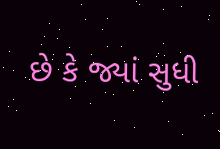છે કે જ્યાં સુધી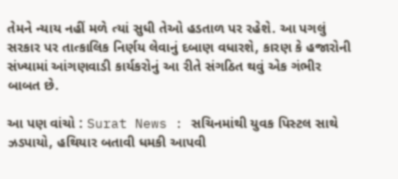તેમને ન્યાય નહીં મળે ત્યાં સુધી તેઓ હડતાળ પર રહેશે. આ પગલું સરકાર પર તાત્કાલિક નિર્ણય લેવાનું દબાણ વધારશે, કારણ કે હજારોની સંખ્યામાં આંગણવાડી કાર્યકરોનું આ રીતે સંગઠિત થવું એક ગંભીર બાબત છે.

આ પણ વાંચો : Surat News : સચિનમાંથી યુવક પિસ્ટલ સાથે ઝડપાયો, હથિયાર બતાવી ધમકી આપવી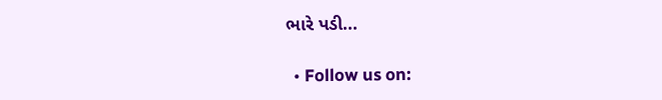ભારે પડી...

  • Follow us on: